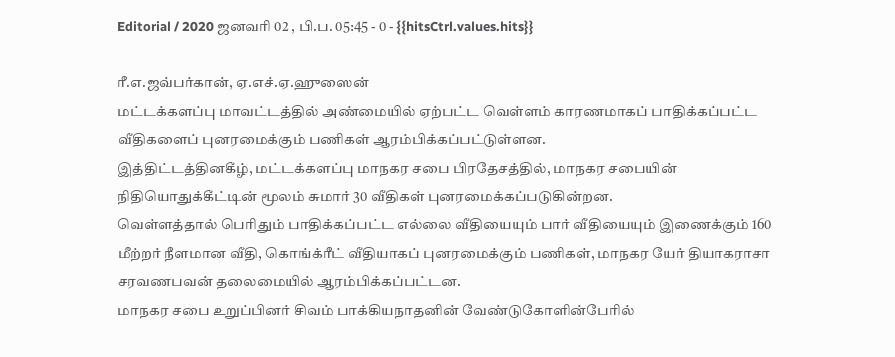Editorial / 2020 ஜனவரி 02 , பி.ப. 05:45 - 0 - {{hitsCtrl.values.hits}}

ரீ.எ.ஜவ்பர்கான், ஏ.எச்.ஏ.ஹுஸைன்
மட்டக்களப்பு மாவட்டத்தில் அண்மையில் ஏற்பட்ட வெள்ளம் காரணமாகப் பாதிக்கப்பட்ட வீதிகளைப் புனரமைக்கும் பணிகள் ஆரம்பிக்கப்பட்டுள்ளன.
இத்திட்டத்தினகீழ், மட்டக்களப்பு மாநகர சபை பிரதேசத்தில், மாநகர சபையின் நிதியொதுக்கீட்டின் மூலம் சுமார் 30 வீதிகள் புனரமைக்கப்படுகின்றன.
வெள்ளத்தால் பெரிதும் பாதிக்கப்பட்ட எல்லை வீதியையும் பார் வீதியையும் இணைக்கும் 160 மீற்றர் நீளமான வீதி, கொங்க்ரீட் வீதியாகப் புனரமைக்கும் பணிகள், மாநகர யேர் தியாகராசா சரவணபவன் தலைமையில் ஆரம்பிக்கப்பட்டன.
மாநகர சபை உறுப்பினர் சிவம் பாக்கியநாதனின் வேண்டுகோளின்பேரில்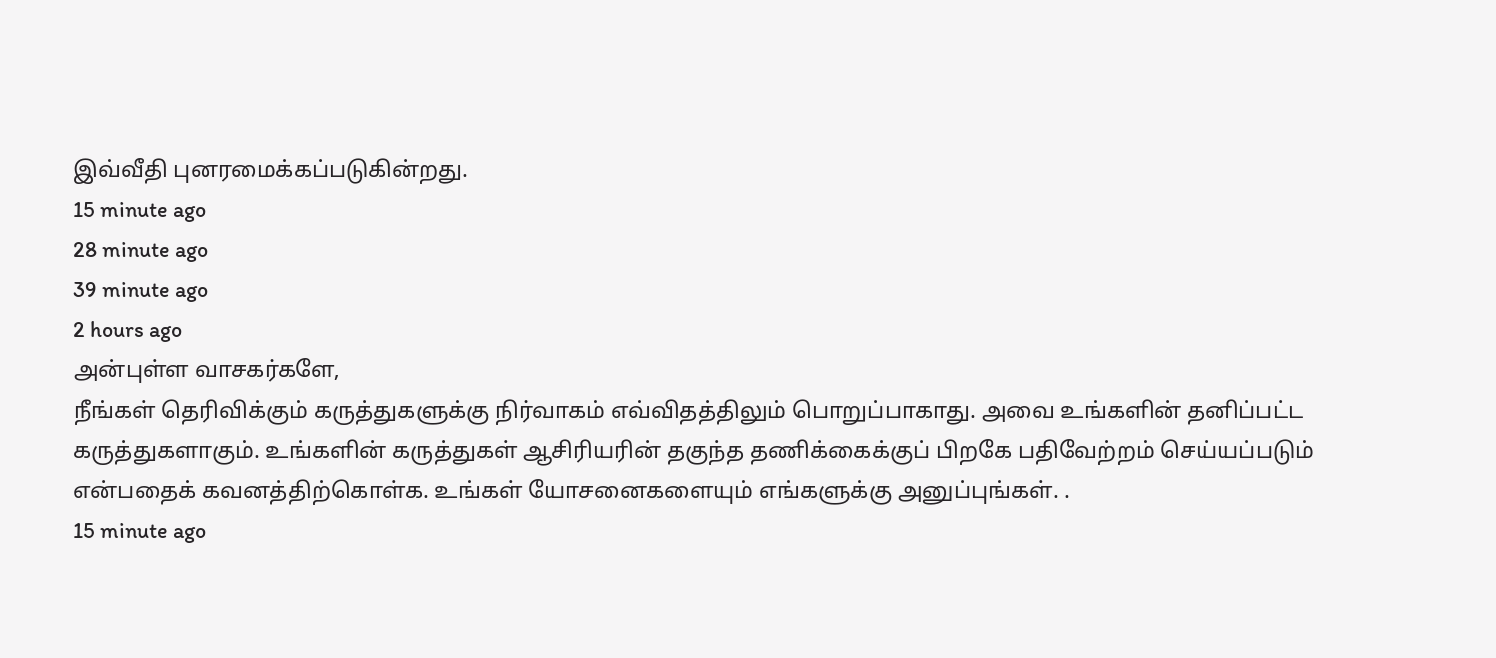இவ்வீதி புனரமைக்கப்படுகின்றது.
15 minute ago
28 minute ago
39 minute ago
2 hours ago
அன்புள்ள வாசகர்களே,
நீங்கள் தெரிவிக்கும் கருத்துகளுக்கு நிர்வாகம் எவ்விதத்திலும் பொறுப்பாகாது. அவை உங்களின் தனிப்பட்ட கருத்துகளாகும். உங்களின் கருத்துகள் ஆசிரியரின் தகுந்த தணிக்கைக்குப் பிறகே பதிவேற்றம் செய்யப்படும் என்பதைக் கவனத்திற்கொள்க. உங்கள் யோசனைகளையும் எங்களுக்கு அனுப்புங்கள். .
15 minute ago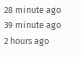28 minute ago
39 minute ago
2 hours ago